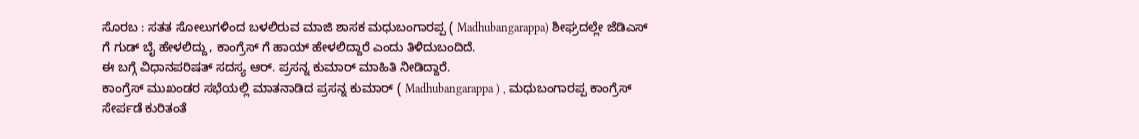ಸೊರಬ : ಸತತ ಸೋಲುಗಳಿಂದ ಬಳಲಿರುವ ಮಾಜಿ ಶಾಸಕ ಮಧುಬಂಗಾರಪ್ಪ ( Madhubangarappa) ಶೀಘ್ರದಲ್ಲೇ ಜೆಡಿಎಸ್ ಗೆ ಗುಡ್ ಬೈ ಹೇಳಲಿದ್ದು, ಕಾಂಗ್ರೆಸ್ ಗೆ ಹಾಯ್ ಹೇಳಲಿದ್ದಾರೆ ಎಂದು ತಿಳಿದುಬಂದಿದೆ.
ಈ ಬಗ್ಗೆ ವಿಧಾನಪರಿಷತ್ ಸದಸ್ಯ ಆರ್. ಪ್ರಸನ್ನ ಕುಮಾರ್ ಮಾಹಿತಿ ನೀಡಿದ್ದಾರೆ.
ಕಾಂಗ್ರೆಸ್ ಮುಖಂಡರ ಸಭೆಯಲ್ಲಿ ಮಾತನಾಡಿದ ಪ್ರಸನ್ನ ಕುಮಾರ್ ( Madhubangarappa ) , ಮಧುಬಂಗಾರಪ್ಪ ಕಾಂಗ್ರೆಸ್ ಸೇರ್ಪಡೆ ಕುರಿತಂತೆ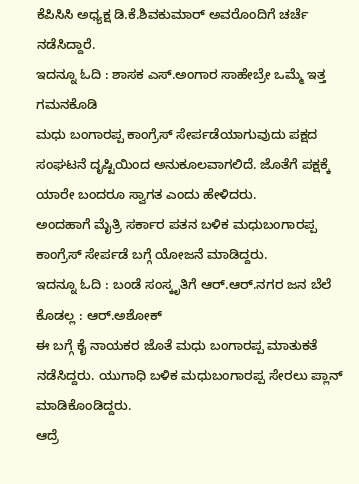ಕೆಪಿಸಿಸಿ ಅಧ್ಯಕ್ಷ ಡಿ.ಕೆ.ಶಿವಕುಮಾರ್ ಅವರೊಂದಿಗೆ ಚರ್ಚೆ ನಡೆಸಿದ್ದಾರೆ.
ಇದನ್ನೂ ಓದಿ : ಶಾಸಕ ಎಸ್.ಅಂಗಾರ ಸಾಹೇಬ್ರೇ ಒಮ್ಮೆ ಇತ್ತ ಗಮನಕೊಡಿ
ಮಧು ಬಂಗಾರಪ್ಪ ಕಾಂಗ್ರೆಸ್ ಸೇರ್ಪಡೆಯಾಗುವುದು ಪಕ್ಷದ ಸಂಘಟನೆ ದೃಷ್ಟಿಯಿಂದ ಅನುಕೂಲವಾಗಲಿದೆ. ಜೊತೆಗೆ ಪಕ್ಷಕ್ಕೆ ಯಾರೇ ಬಂದರೂ ಸ್ವಾಗತ ಎಂದು ಹೇಳಿದರು.
ಅಂದಹಾಗೆ ಮೈತ್ರಿ ಸರ್ಕಾರ ಪತನ ಬಳಿಕ ಮಧುಬಂಗಾರಪ್ಪ ಕಾಂಗ್ರೆಸ್ ಸೇರ್ಪಡೆ ಬಗ್ಗೆ ಯೋಜನೆ ಮಾಡಿದ್ದರು.
ಇದನ್ನೂ ಓದಿ : ಬಂಡೆ ಸಂಸ್ಕೃತಿಗೆ ಆರ್.ಆರ್.ನಗರ ಜನ ಬೆಲೆ ಕೊಡಲ್ಲ : ಆರ್.ಅಶೋಕ್
ಈ ಬಗ್ಗೆ ಕೈ ನಾಯಕರ ಜೊತೆ ಮಧು ಬಂಗಾರಪ್ಪ ಮಾತುಕತೆ ನಡೆಸಿದ್ದರು. ಯುಗಾಧಿ ಬಳಿಕ ಮಧುಬಂಗಾರಪ್ಪ ಸೇರಲು ಪ್ಲಾನ್ ಮಾಡಿಕೊಂಡಿದ್ದರು.
ಆದ್ರೆ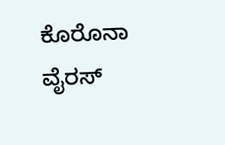ಕೊರೊನಾ ವೈರಸ್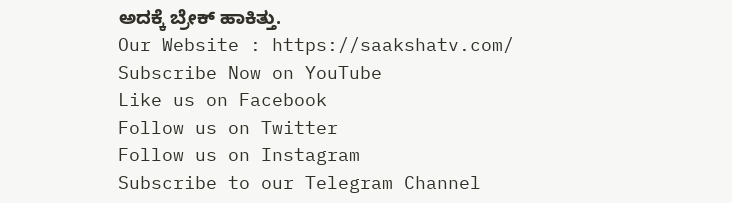ಅದಕ್ಕೆ ಬ್ರೇಕ್ ಹಾಕಿತ್ತು.
Our Website : https://saakshatv.com/
Subscribe Now on YouTube
Like us on Facebook
Follow us on Twitter
Follow us on Instagram
Subscribe to our Telegram Channel